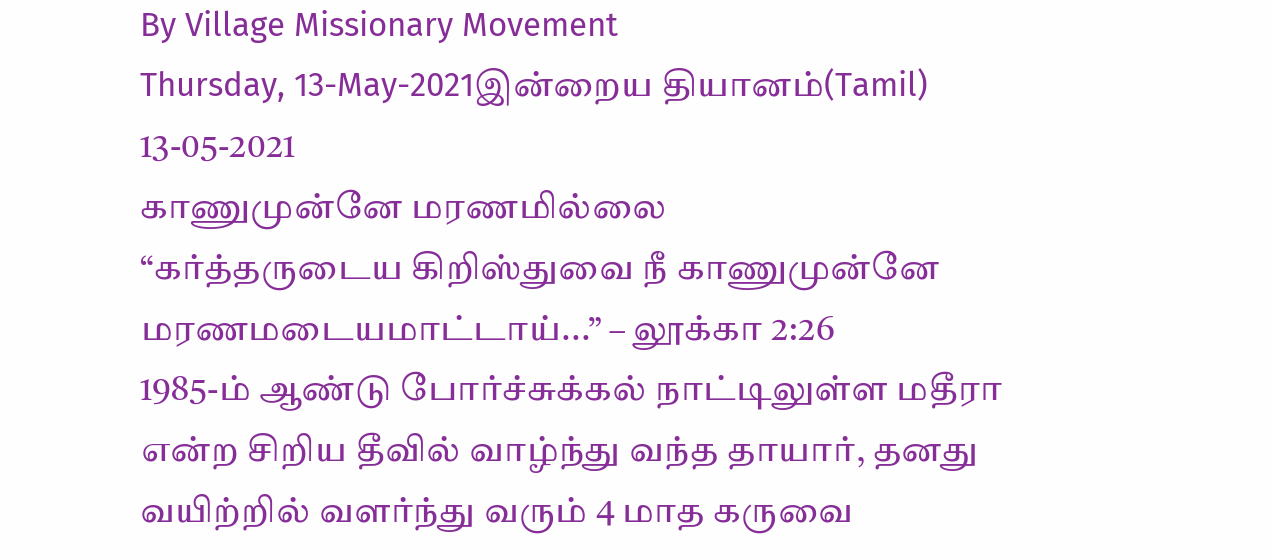By Village Missionary Movement
Thursday, 13-May-2021இன்றைய தியானம்(Tamil) 13-05-2021
காணுமுன்னே மரணமில்லை
“கர்த்தருடைய கிறிஸ்துவை நீ காணுமுன்னே மரணமடையமாட்டாய்...” – லூக்கா 2:26
1985-ம் ஆண்டு போர்ச்சுக்கல் நாட்டிலுள்ள மதீரா என்ற சிறிய தீவில் வாழ்ந்து வந்த தாயார், தனது வயிற்றில் வளர்ந்து வரும் 4 மாத கருவை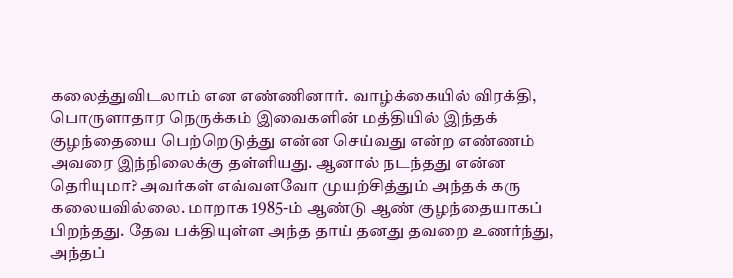கலைத்துவிடலாம் என எண்ணினார். வாழ்க்கையில் விரக்தி, பொருளாதார நெருக்கம் இவைகளின் மத்தியில் இந்தக் குழந்தையை பெற்றெடுத்து என்ன செய்வது என்ற எண்ணம் அவரை இந்நிலைக்கு தள்ளியது. ஆனால் நடந்தது என்ன தெரியுமா? அவர்கள் எவ்வளவோ முயற்சித்தும் அந்தக் கரு கலையவில்லை. மாறாக 1985-ம் ஆண்டு ஆண் குழந்தையாகப் பிறந்தது. தேவ பக்தியுள்ள அந்த தாய் தனது தவறை உணர்ந்து, அந்தப்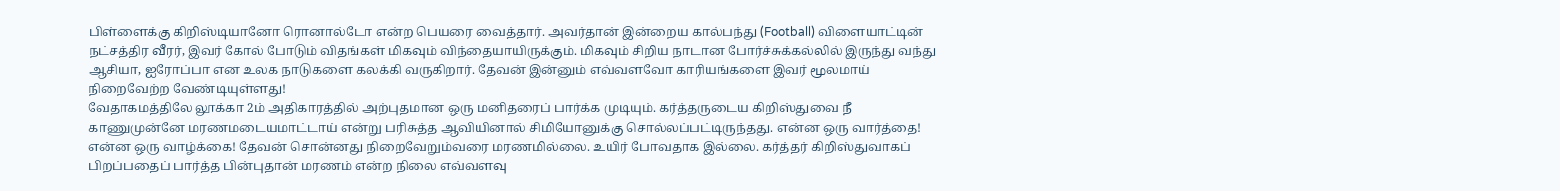பிள்ளைக்கு கிறிஸ்டியானோ ரொனால்டோ என்ற பெயரை வைத்தார். அவர்தான் இன்றைய கால்பந்து (Football) விளையாட்டின் நட்சத்திர வீரர், இவர் கோல் போடும் விதங்கள் மிகவும் விந்தையாயிருக்கும். மிகவும் சிறிய நாடான போர்ச்சுக்கல்லில் இருந்து வந்து ஆசியா, ஐரோப்பா என உலக நாடுகளை கலக்கி வருகிறார். தேவன் இன்னும் எவ்வளவோ காரியங்களை இவர் மூலமாய் நிறைவேற்ற வேண்டியுள்ளது!
வேதாகமத்திலே லூக்கா 2ம் அதிகாரத்தில் அற்புதமான ஒரு மனிதரைப் பார்க்க முடியும். கர்த்தருடைய கிறிஸ்துவை நீ காணுமுன்னே மரணமடையமாட்டாய் என்று பரிசுத்த ஆவியினால் சிமியோனுக்கு சொல்லப்பட்டிருந்தது. என்ன ஒரு வார்த்தை! என்ன ஒரு வாழ்க்கை! தேவன் சொன்னது நிறைவேறும்வரை மரணமில்லை. உயிர் போவதாக இல்லை. கர்த்தர் கிறிஸ்துவாகப் பிறப்பதைப் பார்த்த பின்புதான் மரணம் என்ற நிலை எவ்வளவு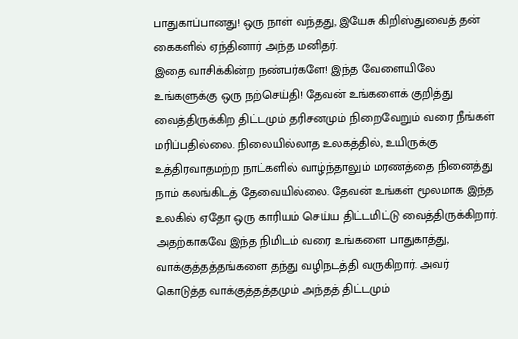பாதுகாப்பானது! ஒரு நாள் வந்தது, இயேசு கிறிஸ்துவைத் தன் கைகளில் ஏந்தினார் அந்த மனிதர்.
இதை வாசிக்கின்ற நண்பர்களே! இந்த வேளையிலே உங்களுக்கு ஒரு நற்செய்தி! தேவன் உங்களைக் குறித்து வைத்திருக்கிற திட்டமும் தரிசனமும் நிறைவேறும் வரை நீங்கள் மரிப்பதில்லை. நிலையில்லாத உலகத்தில், உயிருக்கு உத்திரவாதமற்ற நாட்களில் வாழ்ந்தாலும் மரணத்தை நினைத்து நாம் கலங்கிடத் தேவையில்லை. தேவன் உங்கள் மூலமாக இந்த உலகில் ஏதோ ஒரு காரியம் செய்ய திட்டமிட்டு வைத்திருக்கிறார். அதற்காகவே இந்த நிமிடம் வரை உங்களை பாதுகாத்து, வாக்குத்தத்தங்களை தந்து வழிநடத்தி வருகிறார். அவர் கொடுத்த வாக்குத்தத்தமும் அந்தத் திட்டமும்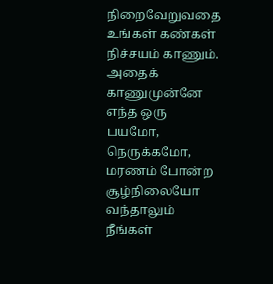நிறைவேறுவதை உங்கள் கண்கள் நிச்சயம் காணும். அதைக் காணுமுன்னே எந்த ஒரு பயமோ, நெருக்கமோ, மரணம் போன்ற சூழ்நிலையோ வந்தாலும் நீங்கள்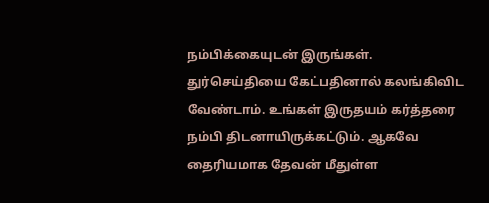நம்பிக்கையுடன் இருங்கள். துர்செய்தியை கேட்பதினால் கலங்கிவிட வேண்டாம். உங்கள் இருதயம் கர்த்தரை நம்பி திடனாயிருக்கட்டும். ஆகவே தைரியமாக தேவன் மீதுள்ள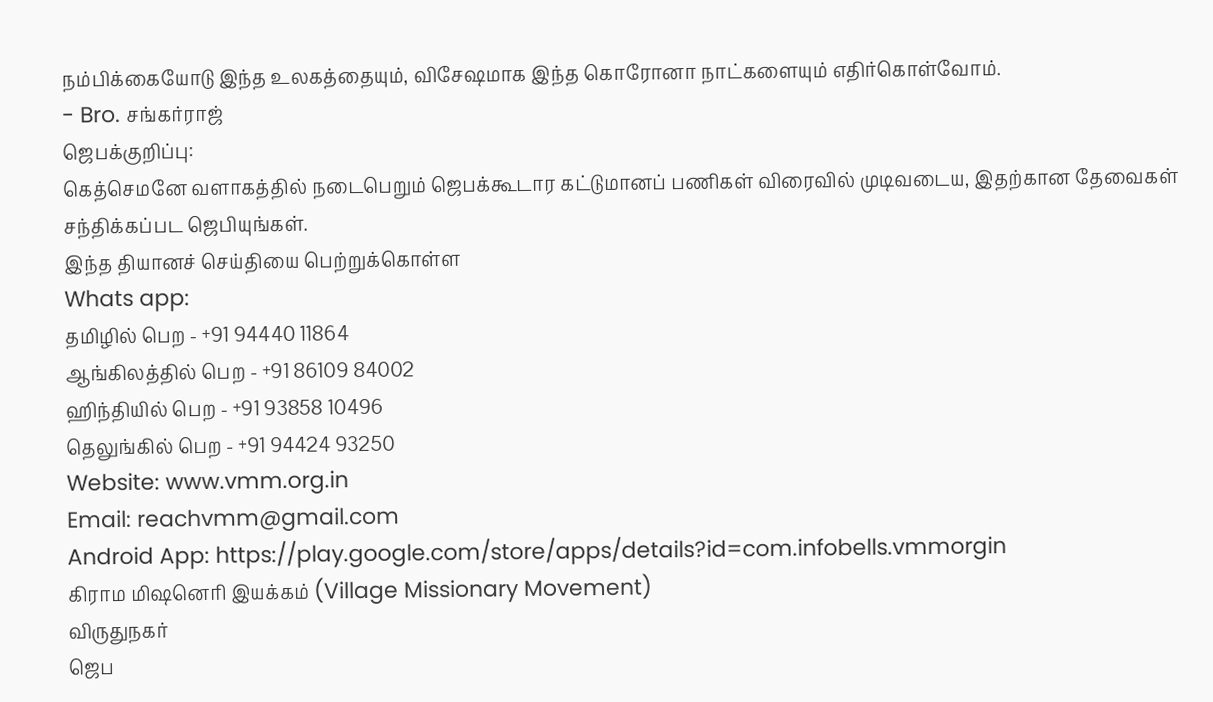நம்பிக்கையோடு இந்த உலகத்தையும், விசேஷமாக இந்த கொரோனா நாட்களையும் எதிர்கொள்வோம்.
- Bro. சங்கர்ராஜ்
ஜெபக்குறிப்பு:
கெத்செமனே வளாகத்தில் நடைபெறும் ஜெபக்கூடார கட்டுமானப் பணிகள் விரைவில் முடிவடைய, இதற்கான தேவைகள் சந்திக்கப்பட ஜெபியுங்கள்.
இந்த தியானச் செய்தியை பெற்றுக்கொள்ள
Whats app:
தமிழில் பெற - +91 94440 11864
ஆங்கிலத்தில் பெற - +91 86109 84002
ஹிந்தியில் பெற - +91 93858 10496
தெலுங்கில் பெற - +91 94424 93250
Website: www.vmm.org.in
Email: reachvmm@gmail.com
Android App: https://play.google.com/store/apps/details?id=com.infobells.vmmorgin
கிராம மிஷனெரி இயக்கம் (Village Missionary Movement)
விருதுநகர்
ஜெப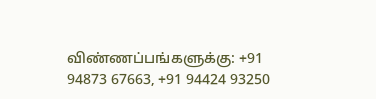விண்ணப்பங்களுக்கு: +91 94873 67663, +91 94424 93250